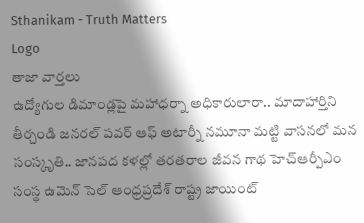Sthanikam - Truth Matters
Logo
తాజా వార్తలు
ఉద్యోగుల డిమాండ్లపై మహాధర్నా అధికారులారా.. మాదాహార్తిని తీర్చండి జనరల్ పవర్ ఆఫ్ అటార్నీ నమూనా మట్టి వాసనలో మన సంస్కృతి.. జానపద కళల్లో తరతరాల జీవన గాథ హెచ్ఆర్పీఎం సంస్థ ఉమెన్ సెల్ ఆంధ్రప్రదేశ్ రాష్ట్ర జాయింట్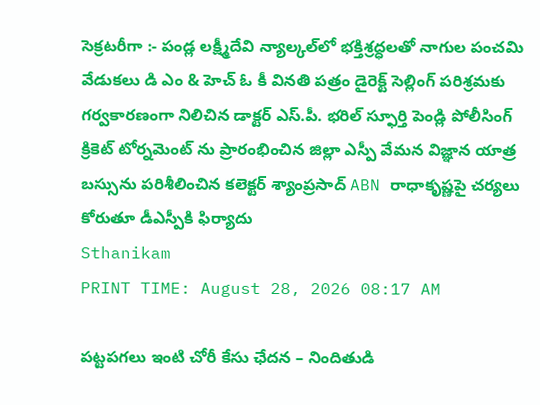సెక్రటరీగా :- పండ్ల లక్ష్మీదేవి న్యాల్కల్‌లో భక్తిశ్రద్ధలతో నాగుల పంచమి వేడుకలు డి ఎం & హెచ్ ఓ కీ వినతి పత్రం డైరెక్ట్ సెల్లింగ్ పరిశ్రమకు గర్వకారణంగా నిలిచిన డాక్టర్ ఎస్.పీ. భరిల్ స్ఫూర్తి పెండ్లి పోలీసింగ్ క్రికెట్ టోర్నమెంట్ ను ప్రారంభించిన జిల్లా ఎస్పీ వేమన విజ్ఞాన యాత్ర బస్సును పరిశీలించిన కలెక్టర్ శ్యాంప్రసాద్ ABN రాధాకృష్ణపై చర్యలు కోరుతూ డీఎస్పీకి ఫిర్యాదు
Sthanikam
PRINT TIME: August 28, 2026 08:17 AM

పట్టపగలు ఇంటి చోరీ కేసు ఛేదన – నిందితుడి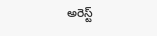అరెస్ట్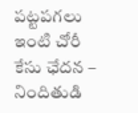పట్టపగలు ఇంటి చోరీ కేసు ఛేదన – నిందితుడి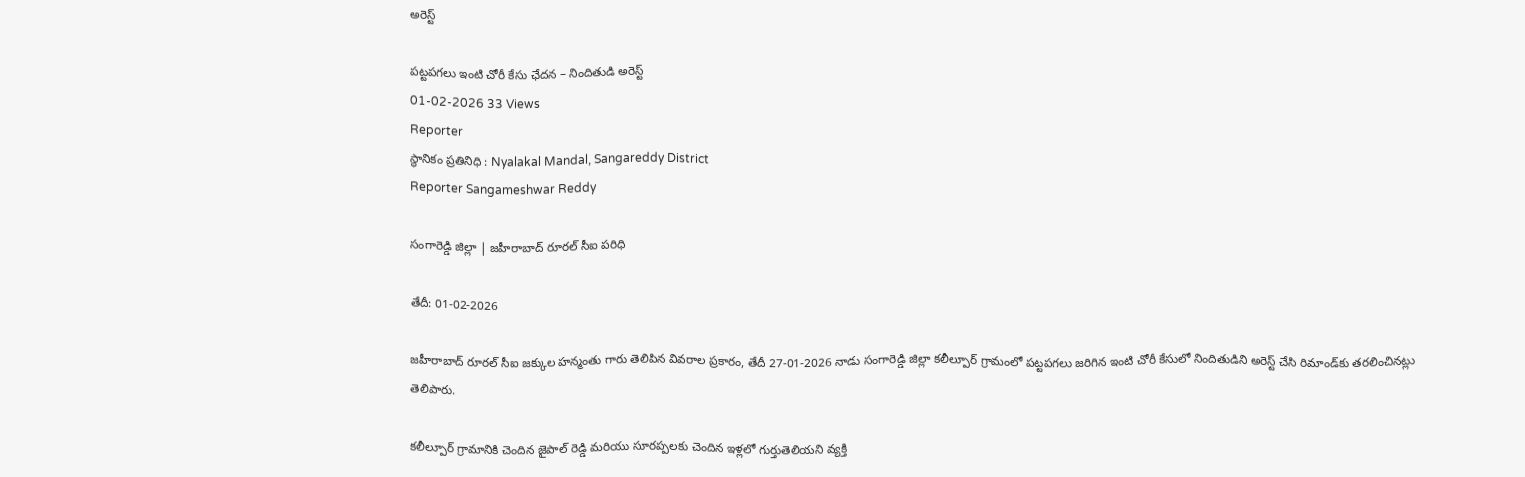అరెస్ట్

పట్టపగలు ఇంటి చోరీ కేసు ఛేదన – నిందితుడి అరెస్ట్
01-02-2026 33 Views
Reporter
స్థానికం ప్రతినిధి : Nyalakal Mandal, Sangareddy District
Reporter Sangameshwar Reddy

సంగారెడ్డి జిల్లా | జహీరాబాద్ రూరల్ సీఐ పరిధి

తేదీ: 01-02-2026

జహీరాబాద్ రూరల్ సీఐ జక్కుల హన్మంతు గారు తెలిపిన వివరాల ప్రకారం, తేదీ 27-01-2026 నాడు సంగారెడ్డి జిల్లా కలీల్పూర్ గ్రామంలో పట్టపగలు జరిగిన ఇంటి చోరీ కేసులో నిందితుడిని అరెస్ట్ చేసి రిమాండ్‌కు తరలించినట్లు తెలిపారు.

కలీల్పూర్ గ్రామానికి చెందిన జైపాల్ రెడ్డి మరియు సూరప్పలకు చెందిన ఇళ్లలో గుర్తుతెలియని వ్యక్తి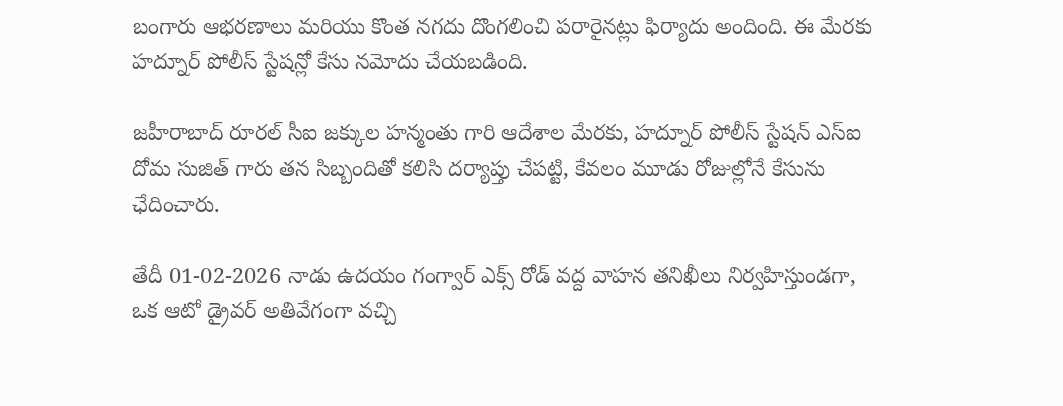బంగారు ఆభరణాలు మరియు కొంత నగదు దొంగలించి పరారైనట్లు ఫిర్యాదు అందింది. ఈ మేరకు హద్నూర్ పోలీస్ స్టేషన్లో కేసు నమోదు చేయబడింది.

జహీరాబాద్ రూరల్ సీఐ జక్కుల హన్మంతు గారి ఆదేశాల మేరకు, హద్నూర్ పోలీస్ స్టేషన్ ఎస్‌ఐ దోమ సుజిత్ గారు తన సిబ్బందితో కలిసి దర్యాప్తు చేపట్టి, కేవలం మూడు రోజుల్లోనే కేసును ఛేదించారు.

తేదీ 01-02-2026 నాడు ఉదయం గంగ్వార్ ఎక్స్ రోడ్ వద్ద వాహన తనిఖీలు నిర్వహిస్తుండగా, ఒక ఆటో డ్రైవర్ అతివేగంగా వచ్చి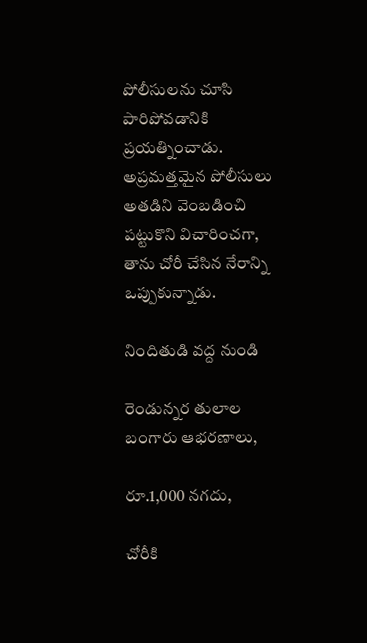పోలీసులను చూసి పారిపోవడానికి ప్రయత్నించాడు. అప్రమత్తమైన పోలీసులు అతడిని వెంబడించి పట్టుకొని విచారించగా, తాను చోరీ చేసిన నేరాన్ని ఒప్పుకున్నాడు.

నిందితుడి వద్ద నుండి

రెండున్నర తులాల బంగారు ఆభరణాలు,

రూ.1,000 నగదు,

చోరీకి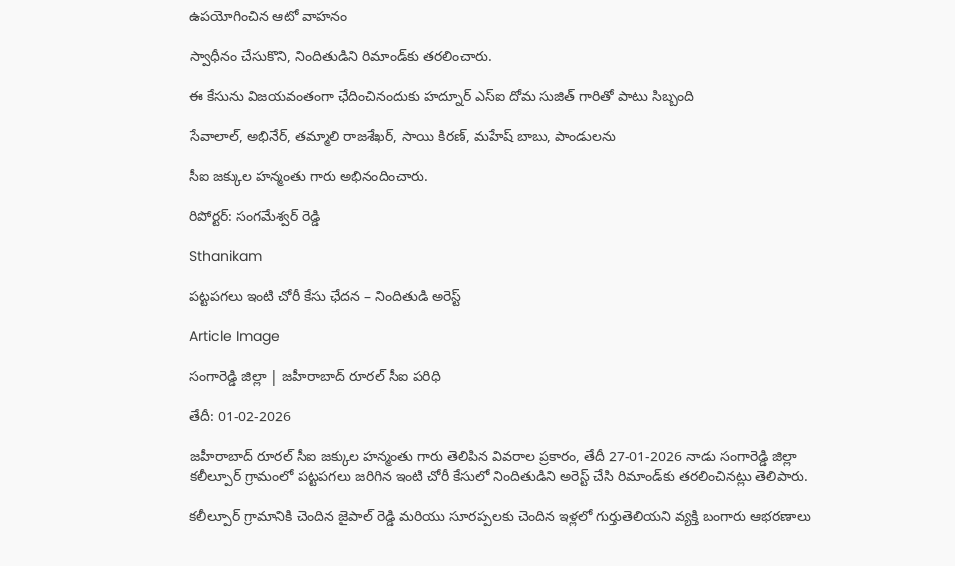ఉపయోగించిన ఆటో వాహనం

స్వాధీనం చేసుకొని, నిందితుడిని రిమాండ్‌కు తరలించారు.

ఈ కేసును విజయవంతంగా ఛేదించినందుకు హద్నూర్ ఎస్‌ఐ దోమ సుజిత్ గారితో పాటు సిబ్బంది

సేవాలాల్, అభినేర్, తమ్మాలి రాజశేఖర్, సాయి కిరణ్, మహేష్ బాబు, పాండులను

సీఐ జక్కుల హన్మంతు గారు అభినందించారు.

రిపోర్టర్: సంగమేశ్వర్ రెడ్డి

Sthanikam

పట్టపగలు ఇంటి చోరీ కేసు ఛేదన – నిందితుడి అరెస్ట్

Article Image

సంగారెడ్డి జిల్లా | జహీరాబాద్ రూరల్ సీఐ పరిధి

తేదీ: 01-02-2026

జహీరాబాద్ రూరల్ సీఐ జక్కుల హన్మంతు గారు తెలిపిన వివరాల ప్రకారం, తేదీ 27-01-2026 నాడు సంగారెడ్డి జిల్లా కలీల్పూర్ గ్రామంలో పట్టపగలు జరిగిన ఇంటి చోరీ కేసులో నిందితుడిని అరెస్ట్ చేసి రిమాండ్‌కు తరలించినట్లు తెలిపారు.

కలీల్పూర్ గ్రామానికి చెందిన జైపాల్ రెడ్డి మరియు సూరప్పలకు చెందిన ఇళ్లలో గుర్తుతెలియని వ్యక్తి బంగారు ఆభరణాలు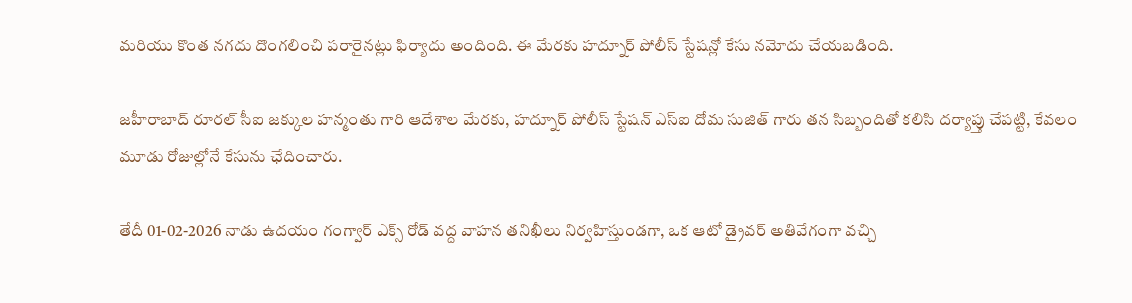మరియు కొంత నగదు దొంగలించి పరారైనట్లు ఫిర్యాదు అందింది. ఈ మేరకు హద్నూర్ పోలీస్ స్టేషన్లో కేసు నమోదు చేయబడింది.

జహీరాబాద్ రూరల్ సీఐ జక్కుల హన్మంతు గారి ఆదేశాల మేరకు, హద్నూర్ పోలీస్ స్టేషన్ ఎస్‌ఐ దోమ సుజిత్ గారు తన సిబ్బందితో కలిసి దర్యాప్తు చేపట్టి, కేవలం మూడు రోజుల్లోనే కేసును ఛేదించారు.

తేదీ 01-02-2026 నాడు ఉదయం గంగ్వార్ ఎక్స్ రోడ్ వద్ద వాహన తనిఖీలు నిర్వహిస్తుండగా, ఒక ఆటో డ్రైవర్ అతివేగంగా వచ్చి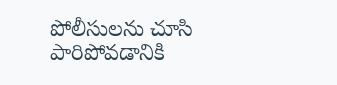పోలీసులను చూసి పారిపోవడానికి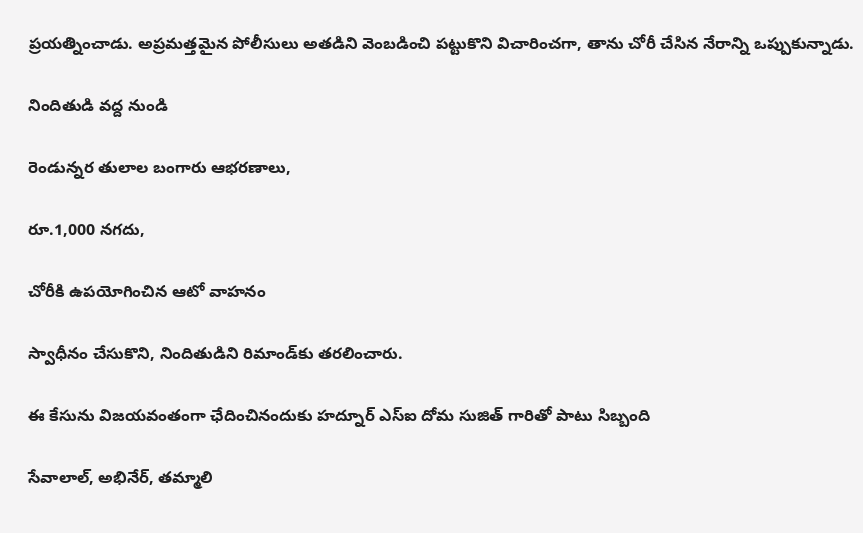ప్రయత్నించాడు. అప్రమత్తమైన పోలీసులు అతడిని వెంబడించి పట్టుకొని విచారించగా, తాను చోరీ చేసిన నేరాన్ని ఒప్పుకున్నాడు.

నిందితుడి వద్ద నుండి

రెండున్నర తులాల బంగారు ఆభరణాలు,

రూ.1,000 నగదు,

చోరీకి ఉపయోగించిన ఆటో వాహనం

స్వాధీనం చేసుకొని, నిందితుడిని రిమాండ్‌కు తరలించారు.

ఈ కేసును విజయవంతంగా ఛేదించినందుకు హద్నూర్ ఎస్‌ఐ దోమ సుజిత్ గారితో పాటు సిబ్బంది

సేవాలాల్, అభినేర్, తమ్మాలి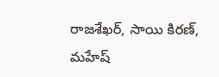రాజశేఖర్, సాయి కిరణ్, మహేష్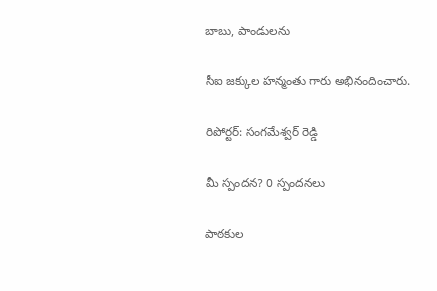బాబు, పాండులను

సీఐ జక్కుల హన్మంతు గారు అభినందించారు.

రిపోర్టర్: సంగమేశ్వర్ రెడ్డి

మీ స్పందన? 0 స్పందనలు

పాఠకుల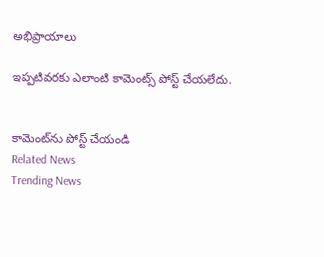అభిప్రాయాలు

ఇప్పటివరకు ఎలాంటి కామెంట్స్ పోస్ట్ చేయలేదు.


కామెంట్‌ను పోస్ట్ చేయండి
Related News
Trending News